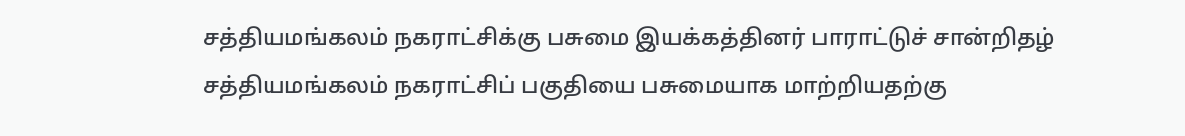சத்தியமங்கலம் நகராட்சிக்கு பசுமை இயக்கத்தினர் பாராட்டுச் சான்றிதழ்
சத்தியமங்கலம் நகராட்சிப் பகுதியை பசுமையாக மாற்றியதற்கு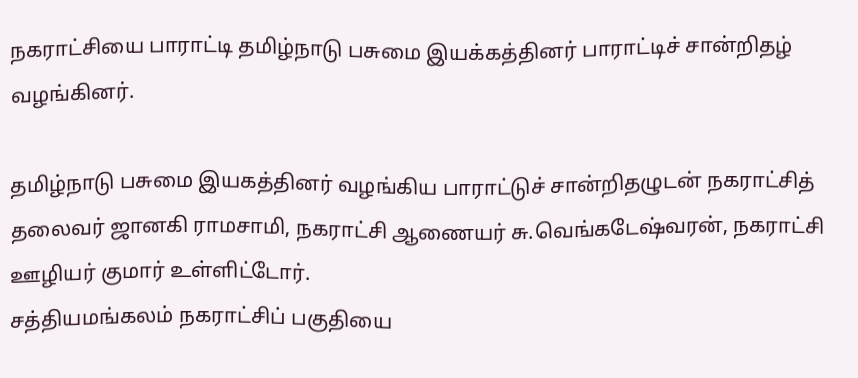நகராட்சியை பாராட்டி தமிழ்நாடு பசுமை இயக்கத்தினர் பாராட்டிச் சான்றிதழ் வழங்கினர்.

தமிழ்நாடு பசுமை இயகத்தினர் வழங்கிய பாராட்டுச் சான்றிதழுடன் நகராட்சித் தலைவர் ஜானகி ராமசாமி, நகராட்சி ஆணையர் சு.வெங்கடேஷ்வரன், நகராட்சி ஊழியர் குமார் உள்ளிட்டோர்.
சத்தியமங்கலம் நகராட்சிப் பகுதியை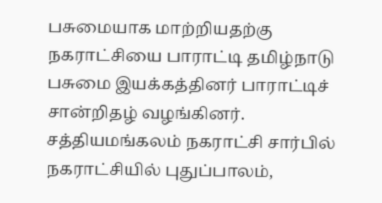பசுமையாக மாற்றியதற்கு நகராட்சியை பாராட்டி தமிழ்நாடு பசுமை இயக்கத்தினர் பாராட்டிச் சான்றிதழ் வழங்கினர்.
சத்தியமங்கலம் நகராட்சி சார்பில் நகராட்சியில் புதுப்பாலம்,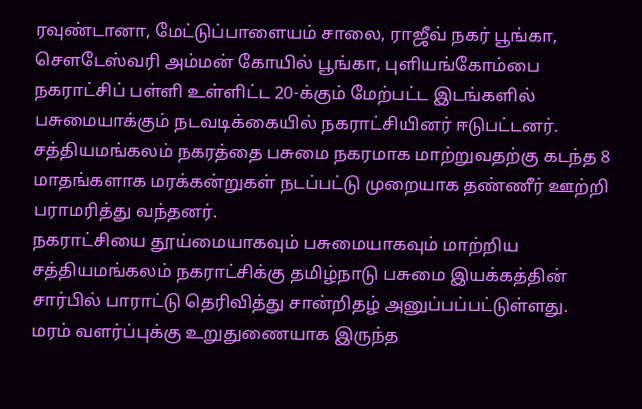ரவுண்டானா, மேட்டுப்பாளையம் சாலை, ராஜீவ் நகர் பூங்கா, சௌடேஸ்வரி அம்மன் கோயில் பூங்கா, புளியங்கோம்பை நகராட்சிப் பள்ளி உள்ளிட்ட 20-க்கும் மேற்பட்ட இடங்களில் பசுமையாக்கும் நடவடிக்கையில் நகராட்சியினர் ஈடுபட்டனர்.
சத்தியமங்கலம் நகரத்தை பசுமை நகரமாக மாற்றுவதற்கு கடந்த 8 மாதங்களாக மரக்கன்றுகள் நடப்பட்டு முறையாக தண்ணீர் ஊற்றி பராமரித்து வந்தனர்.
நகராட்சியை தூய்மையாகவும் பசுமையாகவும் மாற்றிய சத்தியமங்கலம் நகராட்சிக்கு தமிழ்நாடு பசுமை இயக்கத்தின் சார்பில் பாராட்டு தெரிவித்து சான்றிதழ் அனுப்பப்பட்டுள்ளது.
மரம் வளர்ப்புக்கு உறுதுணையாக இருந்த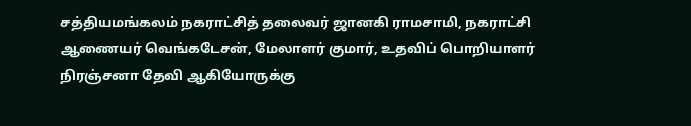சத்தியமங்கலம் நகராட்சித் தலைவர் ஜானகி ராமசாமி, நகராட்சி ஆணையர் வெங்கடேசன், மேலாளர் குமார், உதவிப் பொறியாளர் நிரஞ்சனா தேவி ஆகியோருக்கு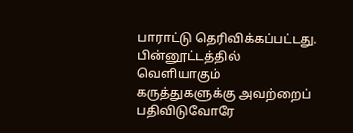பாராட்டு தெரிவிக்கப்பட்டது.
பின்னூட்டத்தில் வெளியாகும் கருத்துகளுக்கு அவற்றைப் பதிவிடுவோரே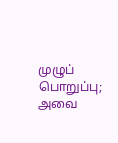முழுப் பொறுப்பு; அவை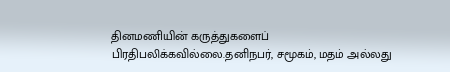தினமணியின் கருத்துகளைப் பிரதிபலிக்கவில்லை.தனிநபர், சமூகம், மதம் அல்லது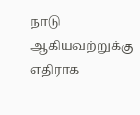நாடு ஆகியவற்றுக்கு எதிராக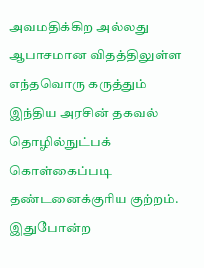அவமதிக்கிற அல்லது ஆபாசமான விதத்திலுள்ள எந்தவொரு கருத்தும் இந்திய அரசின் தகவல் தொழில்நுட்பக் கொள்கைப்படி தண்டனைக்குரிய குற்றம். இதுபோன்ற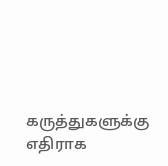கருத்துகளுக்கு எதிராக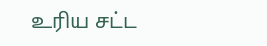உரிய சட்ட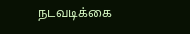நடவடிக்கை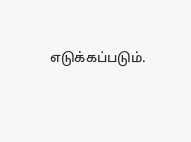எடுக்கப்படும்.